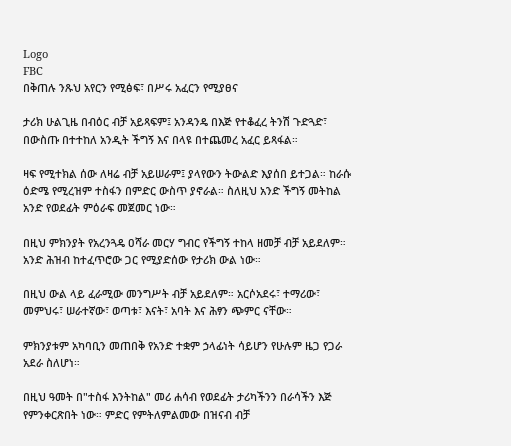Logo
FBC
በቅጠሉ ንጹህ አየርን የሚፅፍ፣ በሥሩ አፈርን የሚያፀና

ታሪክ ሁልጊዜ በብዕር ብቻ አይጻፍም፤ አንዳንዴ በእጅ የተቆፈረ ትንሽ ጉድጓድ፣ በውስጡ በተተከለ አንዲት ችግኝ እና በላዩ በተጨመረ አፈር ይጻፋል።

ዛፍ የሚተክል ሰው ለዛሬ ብቻ አይሠራም፤ ያላየውን ትውልድ እያሰበ ይተጋል። ከራሱ ዕድሜ የሚረዝም ተስፋን በምድር ውስጥ ያኖራል። ስለዚህ አንድ ችግኝ መትከል አንድ የወደፊት ምዕራፍ መጀመር ነው።

በዚህ ምክንያት የአረንጓዴ ዐሻራ መርሃ ግብር የችግኝ ተከላ ዘመቻ ብቻ አይደለም። አንድ ሕዝብ ከተፈጥሮው ጋር የሚያድሰው የታሪክ ውል ነው።

በዚህ ውል ላይ ፈራሚው መንግሥት ብቻ አይደለም። አርሶአደሩ፣ ተማሪው፣ መምህሩ፣ ሠራተኛው፣ ወጣቱ፣ እናት፣ አባት እና ሕፃን ጭምር ናቸው።

ምክንያቱም አካባቢን መጠበቅ የአንድ ተቋም ኃላፊነት ሳይሆን የሁሉም ዜጋ የጋራ አደራ ስለሆነ።

በዚህ ዓመት በ"ተስፋ እንትከል" መሪ ሐሳብ የወደፊት ታሪካችንን በራሳችን እጅ የምንቀርጽበት ነው። ምድር የምትለምልመው በዝናብ ብቻ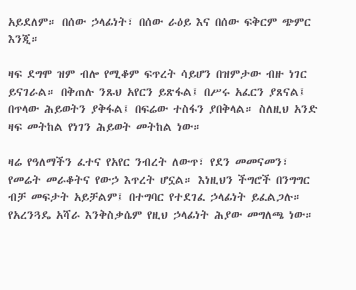አይደለም። በሰው ኃላፊነት፣ በሰው ራዕይ እና በሰው ፍቅርም ጭምር እንጂ።

ዛፍ ደግሞ ዝም ብሎ የሚቆም ፍጥረት ሳይሆን በዝምታው ብዙ ነገር ይናገራል። በቅጠሉ ንጹህ አየርን ይጽፋል፤ በሥሩ አፈርን ያጸናል፤ በጥላው ሕይወትን ያቅፋል፤ በፍሬው ተስፋን ያበቅላል። ስለዚህ አንድ ዛፍ መትከል የነገን ሕይወት መትከል ነው።

ዛሬ የዓለማችን ፈተና የአየር ንብረት ለውጥ፣ የደን መመናመን፣ የመሬት መራቆትና የውኃ እጥረት ሆኗል። እነዚህን ችግሮች በንግግር ብቻ መፍታት አይቻልም፤ በተግባር የተደገፈ ኃላፊነት ይፈልጋሉ። የአረንጓዴ አሻራ እንቅስቃሴም የዚህ ኃላፊነት ሕያው መግለጫ ነው።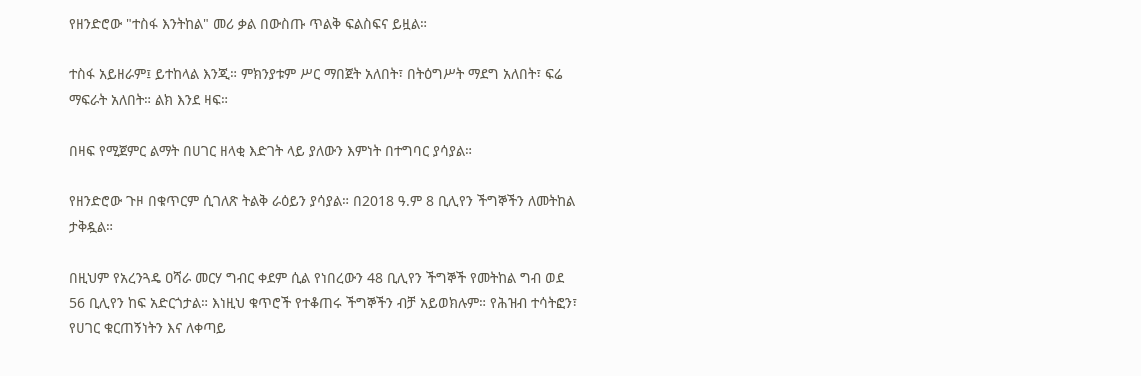የዘንድሮው "ተስፋ እንትከል" መሪ ቃል በውስጡ ጥልቅ ፍልስፍና ይዟል።

ተስፋ አይዘራም፤ ይተከላል እንጂ። ምክንያቱም ሥር ማበጀት አለበት፣ በትዕግሥት ማደግ አለበት፣ ፍሬ ማፍራት አለበት። ልክ እንደ ዛፍ።

በዛፍ የሚጀምር ልማት በሀገር ዘላቂ እድገት ላይ ያለውን እምነት በተግባር ያሳያል።

የዘንድሮው ጉዞ በቁጥርም ሲገለጽ ትልቅ ራዕይን ያሳያል። በ2018 ዓ.ም 8 ቢሊየን ችግኞችን ለመትከል ታቅዷል።

በዚህም የአረንጓዴ ዐሻራ መርሃ ግብር ቀደም ሲል የነበረውን 48 ቢሊየን ችግኞች የመትከል ግብ ወደ 56 ቢሊየን ከፍ አድርጎታል። እነዚህ ቁጥሮች የተቆጠሩ ችግኞችን ብቻ አይወክሉም። የሕዝብ ተሳትፎን፣ የሀገር ቁርጠኝነትን እና ለቀጣይ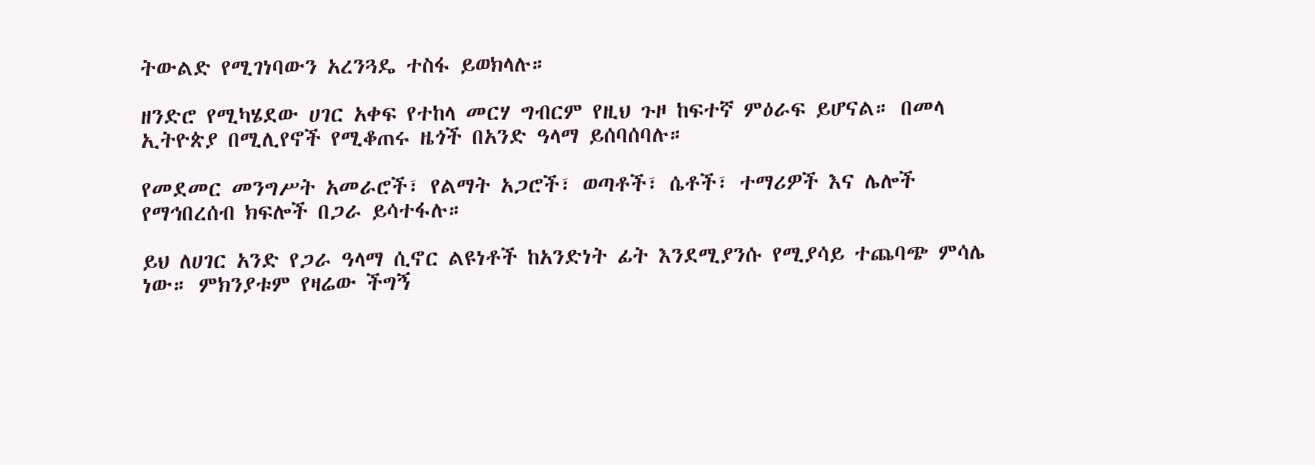ትውልድ የሚገነባውን አረንጓዴ ተስፋ ይወክላሉ።

ዘንድሮ የሚካሄደው ሀገር አቀፍ የተከላ መርሃ ግብርም የዚህ ጉዞ ከፍተኛ ምዕራፍ ይሆናል። በመላ ኢትዮጵያ በሚሊየኖች የሚቆጠሩ ዜጎች በአንድ ዓላማ ይሰባሰባሉ።

የመደመር መንግሥት አመራሮች፣ የልማት አጋሮች፣ ወጣቶች፣ ሴቶች፣ ተማሪዎች እና ሌሎች የማኅበረሰብ ክፍሎች በጋራ ይሳተፋሉ።

ይህ ለሀገር አንድ የጋራ ዓላማ ሲኖር ልዩነቶች ከአንድነት ፊት እንደሚያንሱ የሚያሳይ ተጨባጭ ምሳሌ ነው። ምክንያቱም የዛሬው ችግኝ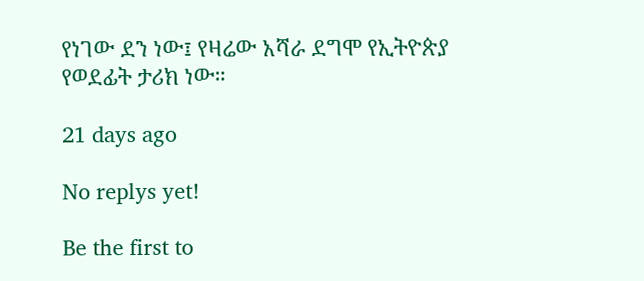የነገው ደን ነው፤ የዛሬው አሻራ ደግሞ የኢትዮጵያ የወደፊት ታሪክ ነው።

21 days ago

No replys yet!

Be the first to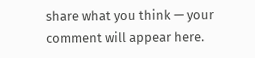share what you think — your comment will appear here.